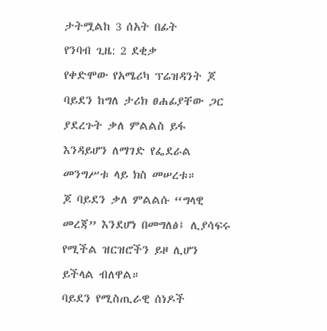ታትሟልከ 3 ሰአት በፊት
የንባብ ጊዜ: 2 ደቂቃ
የቀድሞው የአሜሪካ ፕሬዝዳንት ጆ ባይደን ከግለ ታሪክ ፀሐፊያቸው ጋር ያደረጉት ቃለ ምልልስ ይፋ እንዳይሆን ለማገድ የፌደራል መንግሥቱ ላይ ክስ መሠረቱ።
ጆ ባይደን ቃለ ምልልሱ “ግላዊ መረጃ” እንደሆነ በመግለፅ፤ ሊያሳፍሩ የሚችል ዝርዝሮችን ይዞ ሊሆን ይችላል ብለዋል።
ባይደን የሚስጢራዊ ሰነዶች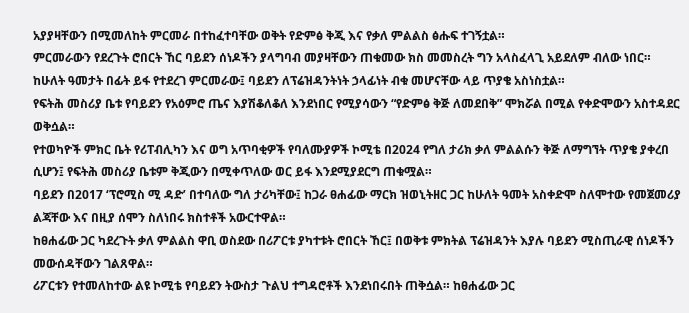አያያዛቸውን በሚመለከት ምርመራ በተከፈተባቸው ወቅት የድምፅ ቅጂ እና የቃለ ምልልስ ፅሑፍ ተገኝቷል።
ምርመራውን የደረጉት ሮበርት ኸር ባይደን ሰነዶችን ያላግባብ መያዛቸውን ጠቁመው ክስ መመስረት ግን አላስፈላጊ አይደለም ብለው ነበር።
ከሁለት ዓመታት በፊት ይፋ የተደረገ ምርመራው፤ ባይደን ለፕሬዝዳንትነት ኃላፊነት ብቁ መሆናቸው ላይ ጥያቄ አስነስቷል።
የፍትሕ መስሪያ ቤቱ የባይደን የአዕምሮ ጤና እያሽቆለቆለ እንደነበር የሚያሳውን “የድምፅ ቅጅ ለመደበቅ” ሞክሯል በሚል የቀድሞውን አስተዳደር ወቅሷል።
የተወካዮች ምክር ቤት የሪፐብሊካን እና ወግ አጥባቂዎች የባለሙያዎች ኮሚቴ በ2024 የግለ ታሪክ ቃለ ምልልሱን ቅጅ ለማግኘት ጥያቄ ያቀረበ ሲሆን፤ የፍትሕ መስሪያ ቤቱም ቅጂውን በሚቀጥለው ወር ይፋ እንደሚያደርግ ጠቁሟል።
ባይደን በ2017 ‘ፕሮሚስ ሚ ዳድ’ በተባለው ግለ ታሪካቸው፤ ከጋራ ፀሐፊው ማርክ ዝወኒትዘር ጋር ከሁለት ዓመት አስቀድሞ ስለሞተው የመጀመሪያ ልጃቸው እና በዚያ ሰሞን ስለነበሩ ክስተቶች አውርተዋል።
ከፀሐፊው ጋር ካደረጉት ቃለ ምልልስ ዋቢ ወስደው በሪፖርቱ ያካተቱት ሮበርት ኸር፤ በወቅቱ ምክትል ፕሬዝዳንት እያሉ ባይደን ሚስጢራዊ ሰነዶችን መውሰዳቸውን ገልጸዋል።
ሪፖርቱን የተመለከተው ልዩ ኮሚቴ የባይደን ትውስታ ጉልህ ተግዳሮቶች እንደነበሩበት ጠቅሷል። ከፀሐፊው ጋር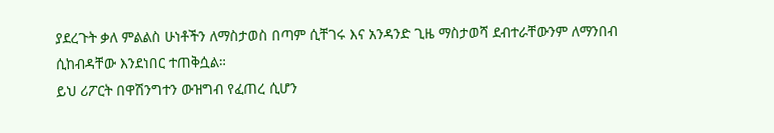ያደረጉት ቃለ ምልልስ ሁነቶችን ለማስታወስ በጣም ሲቸገሩ እና አንዳንድ ጊዜ ማስታወሻ ደብተራቸውንም ለማንበብ ሲከብዳቸው እንደነበር ተጠቅሷል።
ይህ ሪፖርት በዋሽንግተን ውዝግብ የፈጠረ ሲሆን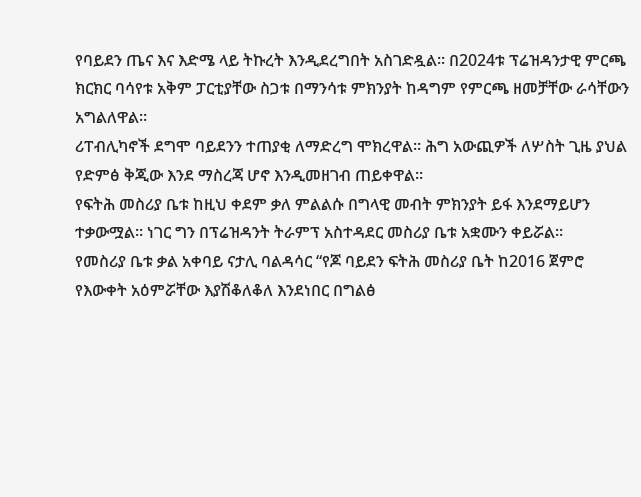የባይደን ጤና እና እድሜ ላይ ትኩረት እንዲደረግበት አስገድዷል። በ2024ቱ ፕሬዝዳንታዊ ምርጫ ክርክር ባሳየቱ አቅም ፓርቲያቸው ስጋቱ በማንሳቱ ምክንያት ከዳግም የምርጫ ዘመቻቸው ራሳቸውን አግልለዋል።
ሪፐብሊካኖች ደግሞ ባይደንን ተጠያቂ ለማድረግ ሞክረዋል። ሕግ አውጪዎች ለሦስት ጊዜ ያህል የድምፅ ቅጂው እንደ ማስረጃ ሆኖ እንዲመዘገብ ጠይቀዋል።
የፍትሕ መስሪያ ቤቱ ከዚህ ቀደም ቃለ ምልልሱ በግላዊ መብት ምክንያት ይፋ እንደማይሆን ተቃውሟል። ነገር ግን በፕሬዝዳንት ትራምፕ አስተዳደር መስሪያ ቤቱ አቋሙን ቀይሯል።
የመስሪያ ቤቱ ቃል አቀባይ ናታሊ ባልዳሳር “የጆ ባይደን ፍትሕ መስሪያ ቤት ከ2016 ጀምሮ የእውቀት አዕምሯቸው እያሽቆለቆለ እንደነበር በግልፅ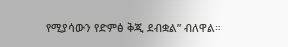የሚያሳውን የድምፅ ቅጂ ደብቋል” ብለዋል።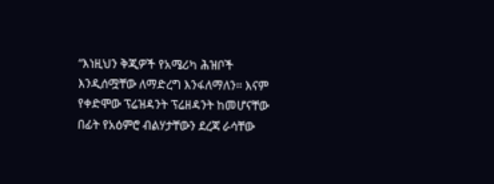“እነዚህን ቅጂዎች የአሜሪካ ሕዝቦች እንዲሰሟቸው ለማድረግ እንፋለማለን። እናም የቀድሞው ፕሬዝዳንት ፕሬዘዳንት ከመሆናቸው በፊት የአዕምሮ ብልሃታቸውን ደረጃ ራሳቸው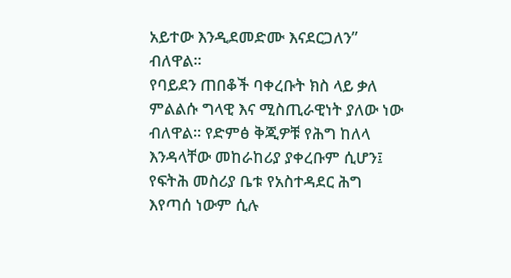አይተው እንዲደመድሙ እናደርጋለን” ብለዋል።
የባይደን ጠበቆች ባቀረቡት ክስ ላይ ቃለ ምልልሱ ግላዊ እና ሚስጢራዊነት ያለው ነው ብለዋል። የድምፅ ቅጂዎቹ የሕግ ከለላ እንዳላቸው መከራከሪያ ያቀረቡም ሲሆን፤ የፍትሕ መስሪያ ቤቱ የአስተዳደር ሕግ እየጣሰ ነውም ሲሉ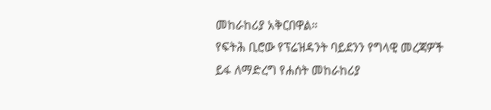መከራከሪያ አቅርበዋል።
የፍትሕ ቢሮው የፕሬዝዳንት ባይደንን የግላዊ መረጃዎች ይፋ ለማድረግ የሐሰት መከራከሪያ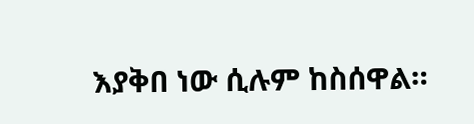እያቅበ ነው ሲሉም ከስሰዋል።